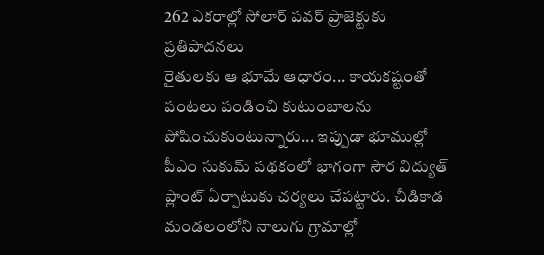262 ఎకరాల్లో సోలార్ పవర్ ప్రాజెక్టుకు ప్రతిపాదనలు
రైతులకు ఆ భూమే ఆధారం... కాయకష్టంతో పంటలు పండించి కుటుంబాలను పోషించుకుంటున్నారు... ఇప్పుడా భూముల్లో పీఎం సుకుమ్ పథకంలో భాగంగా సౌర విద్యుత్ ప్లాంట్ ఏర్పాటుకు చర్యలు చేపట్టారు. చీడికాడ మండలంలోని నాలుగు గ్రామాల్లో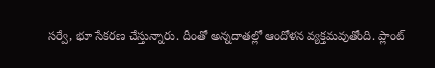సర్వే, భూ సేకరణ చేస్తున్నారు. దీంతో అన్నదాతల్లో ఆందోళన వ్యక్తమవుతోంది. ప్లాంట్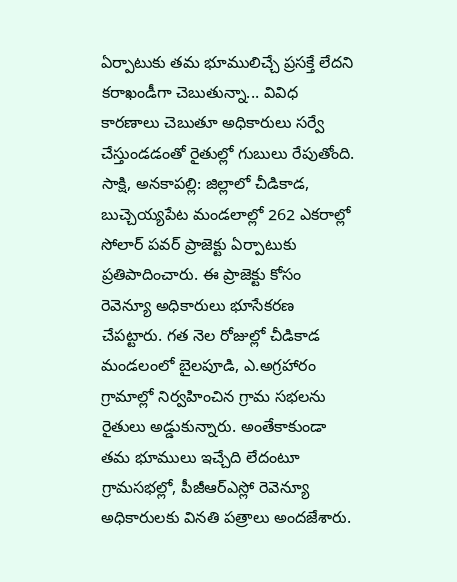ఏర్పాటుకు తమ భూములిచ్చే ప్రసక్తే లేదని కరాఖండీగా చెబుతున్నా... వివిధ కారణాలు చెబుతూ అధికారులు సర్వే చేస్తుండడంతో రైతుల్లో గుబులు రేపుతోంది.
సాక్షి, అనకాపల్లి: జిల్లాలో చీడికాడ, బుచ్చెయ్యపేట మండలాల్లో 262 ఎకరాల్లో సోలార్ పవర్ ప్రాజెక్టు ఏర్పాటుకు ప్రతిపాదించారు. ఈ ప్రాజెక్టు కోసం రెవెన్యూ అధికారులు భూసేకరణ చేపట్టారు. గత నెల రోజుల్లో చీడికాడ మండలంలో బైలపూడి, ఎ.అగ్రహారం గ్రామాల్లో నిర్వహించిన గ్రామ సభలను రైతులు అడ్డుకున్నారు. అంతేకాకుండా తమ భూములు ఇచ్చేది లేదంటూ గ్రామసభల్లో, పీజీఆర్ఎస్లో రెవెన్యూ అధికారులకు వినతి పత్రాలు అందజేశారు.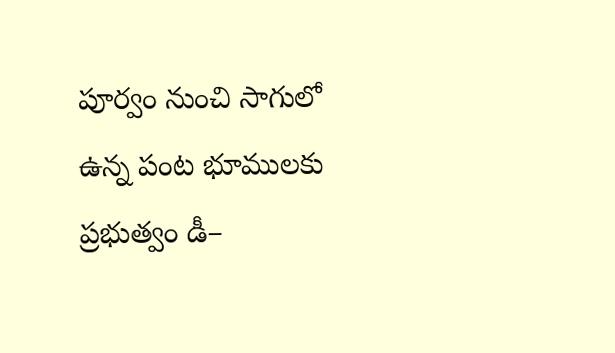పూర్వం నుంచి సాగులో ఉన్న పంట భూములకు ప్రభుత్వం డీ–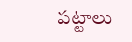పట్టాలు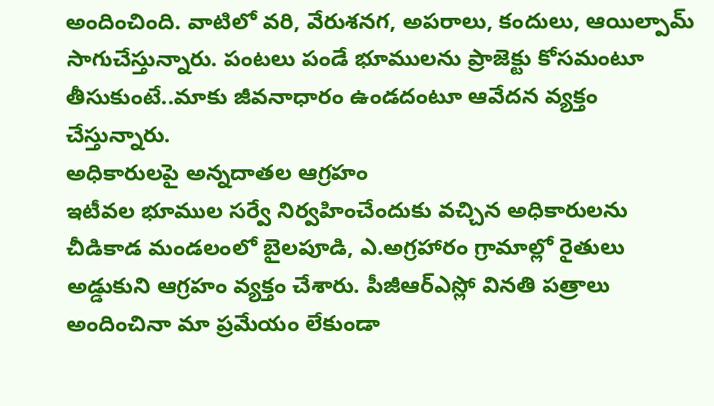అందించింది. వాటిలో వరి, వేరుశనగ, అపరాలు, కందులు, ఆయిల్పామ్ సాగుచేస్తున్నారు. పంటలు పండే భూములను ప్రాజెక్టు కోసమంటూ తీసుకుంటే..మాకు జీవనాధారం ఉండదంటూ ఆవేదన వ్యక్తం చేస్తున్నారు.
అధికారులపై అన్నదాతల ఆగ్రహం
ఇటీవల భూముల సర్వే నిర్వహించేందుకు వచ్చిన అధికారులను చీడికాడ మండలంలో బైలపూడి, ఎ.అగ్రహారం గ్రామాల్లో రైతులు అడ్డుకుని ఆగ్రహం వ్యక్తం చేశారు. పీజీఆర్ఎస్లో వినతి పత్రాలు అందించినా మా ప్రమేయం లేకుండా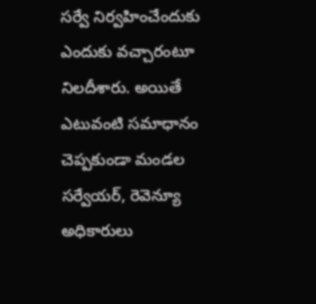సర్వే నిర్వహించేందుకు ఎందుకు వచ్చారంటూ నిలదీశారు. అయితే ఎటువంటి సమాధానం చెప్పకుండా మండల సర్వేయర్, రెవెన్యూ అధికారులు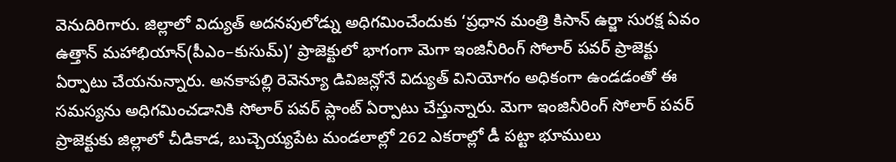వెనుదిరిగారు. జిల్లాలో విద్యుత్ అదనపులోడ్ను అధిగమించేందుకు ‘ప్రధాన మంత్రి కిసాన్ ఉర్జా సురక్ష ఏవం ఉత్తాన్ మహాభియాన్(పీఎం–కుసుమ్)’ ప్రాజెక్టులో భాగంగా మెగా ఇంజినీరింగ్ సోలార్ పవర్ ప్రాజెక్టు ఏర్పాటు చేయనున్నారు. అనకాపల్లి రెవెన్యూ డివిజన్లోనే విద్యుత్ వినియోగం అధికంగా ఉండడంతో ఈ సమస్యను అధిగమించడానికి సోలార్ పవర్ ప్లాంట్ ఏర్పాటు చేస్తున్నారు. మెగా ఇంజినీరింగ్ సోలార్ పవర్ ప్రాజెక్టుకు జిల్లాలో చీడికాడ, బుచ్చెయ్యపేట మండలాల్లో 262 ఎకరాల్లో డీ పట్టా భూములు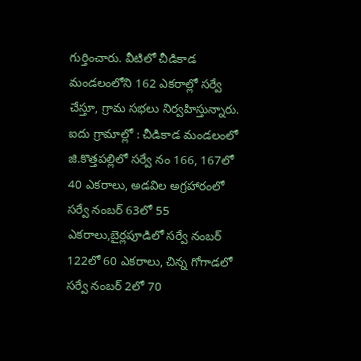గుర్తించారు. వీటిలో చీడికాడ మండలంలోని 162 ఎకరాల్లో సర్వే చేస్తూ, గ్రామ సభలు నిర్వహిస్తున్నారు.
ఐదు గ్రామాల్లో : చీడికాడ మండలంలో జి.కొత్తపల్లిలో సర్వే నం 166, 167లో 40 ఎకరాలు, అడవిల అగ్రహారంలో సర్వే నంబర్ 63లో 55 ఎకరాలు,బైర్లపూడిలో సర్వే నంబర్ 122లో 60 ఎకరాలు, చిన్న గోగాడలో సర్వే నంబర్ 2లో 70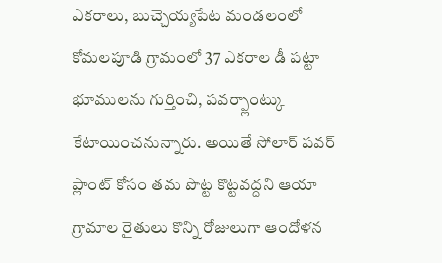ఎకరాలు, బుచ్చెయ్యపేట మండలంలో కోమలపూడి గ్రామంలో 37 ఎకరాల డీ పట్టా భూములను గుర్తించి, పవర్ప్లాంట్కు కేటాయించనున్నారు. అయితే సోలార్ పవర్ ప్లాంట్ కోసం తమ పొట్ట కొట్టవద్దని ఆయా గ్రామాల రైతులు కొన్ని రోజులుగా ఆందోళన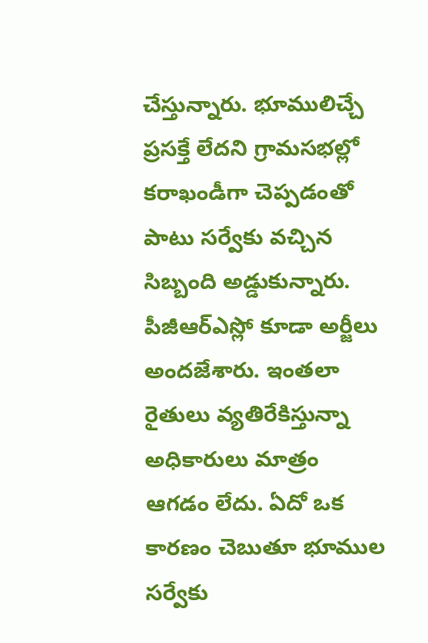చేస్తున్నారు. భూములిచ్చే ప్రసక్తే లేదని గ్రామసభల్లో కరాఖండీగా చెప్పడంతో పాటు సర్వేకు వచ్చిన సిబ్బంది అడ్డుకున్నారు. పీజీఆర్ఎస్లో కూడా అర్జీలు అందజేశారు. ఇంతలా రైతులు వ్యతిరేకిస్తున్నా అధికారులు మాత్రం ఆగడం లేదు. ఏదో ఒక కారణం చెబుతూ భూముల సర్వేకు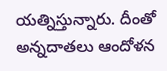యత్నిస్తున్నారు. దీంతో అన్నదాతలు ఆందోళన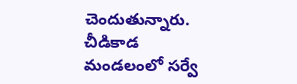చెందుతున్నారు.
చీడికాడ మండలంలో సర్వే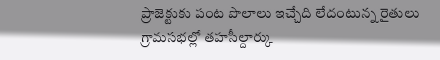ప్రాజెక్టుకు పంట పొలాలు ఇచ్చేది లేదంటున్న రైతులు
గ్రామసభల్లో తహసీల్దార్కు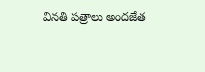వినతి పత్రాలు అందజేత